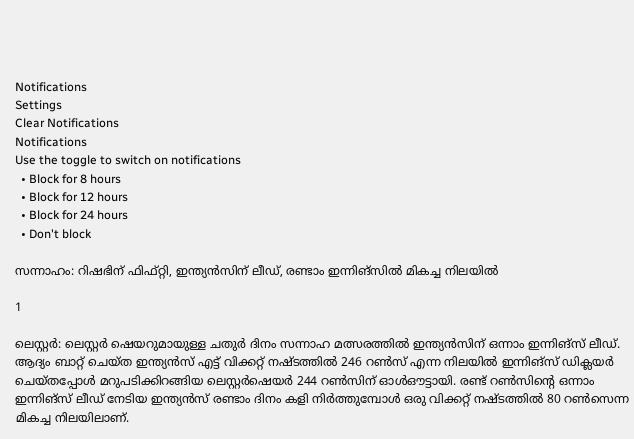Notifications
Settings
Clear Notifications
Notifications
Use the toggle to switch on notifications
  • Block for 8 hours
  • Block for 12 hours
  • Block for 24 hours
  • Don't block

സന്നാഹം: റിഷഭിന് ഫിഫ്റ്റി, ഇന്ത്യന്‍സിന് ലീഡ്, രണ്ടാം ഇന്നിങ്‌സില്‍ മികച്ച നിലയില്‍

1

ലെസ്റ്റര്‍: ലെസ്റ്റര്‍ ഷെയറുമായുള്ള ചതുര്‍ ദിനം സന്നാഹ മത്സരത്തില്‍ ഇന്ത്യന്‍സിന് ഒന്നാം ഇന്നിങ്‌സ് ലീഡ്. ആദ്യം ബാറ്റ് ചെയ്ത ഇന്ത്യന്‍സ് എട്ട് വിക്കറ്റ് നഷ്ടത്തില്‍ 246 റണ്‍സ് എന്ന നിലയില്‍ ഇന്നിങ്‌സ് ഡിക്ലയര്‍ ചെയ്തപ്പോള്‍ മറുപടിക്കിറങ്ങിയ ലെസ്റ്റര്‍ഷെയര്‍ 244 റണ്‍സിന് ഓള്‍ഔട്ടായി. രണ്ട് റണ്‍സിന്റെ ഒന്നാം ഇന്നിങ്‌സ് ലീഡ് നേടിയ ഇന്ത്യന്‍സ് രണ്ടാം ദിനം കളി നിര്‍ത്തുമ്പോള്‍ ഒരു വിക്കറ്റ് നഷ്ടത്തില്‍ 80 റണ്‍സെന്ന മികച്ച നിലയിലാണ്.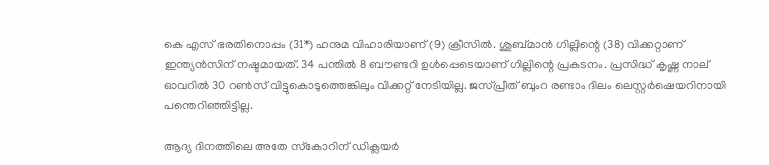കെ എസ് ഭരതിനൊപ്പം (31*) ഹനുമ വിഹാരിയാണ് (9) ക്രീസില്‍. ശുബ്മാന്‍ ഗില്ലിന്റെ (38) വിക്കറ്റാണ് ഇന്ത്യന്‍സിന് നഷ്ടമായത്. 34 പന്തില്‍ 8 ബൗണ്ടറി ഉള്‍പ്പെടെയാണ് ഗില്ലിന്റെ പ്രകടനം. പ്രസിദ്ധ് കൃഷ്ണ നാല് ഓവറില്‍ 30 റണ്‍സ് വിട്ടുകൊടുത്തെങ്കിലും വിക്കറ്റ് നേടിയില്ല. ജസ്പ്രീത് ബുംറ രണ്ടാം ദിലം ലെസ്റ്റര്‍ഷെയറിനായി പന്തെറിഞ്ഞിട്ടില്ല.

ആദ്യ ദിനത്തിലെ അതേ സ്‌കോറിന് ഡിക്ലയര്‍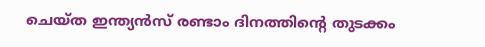ചെയ്ത ഇന്ത്യന്‍സ് രണ്ടാം ദിനത്തിന്റെ തുടക്കം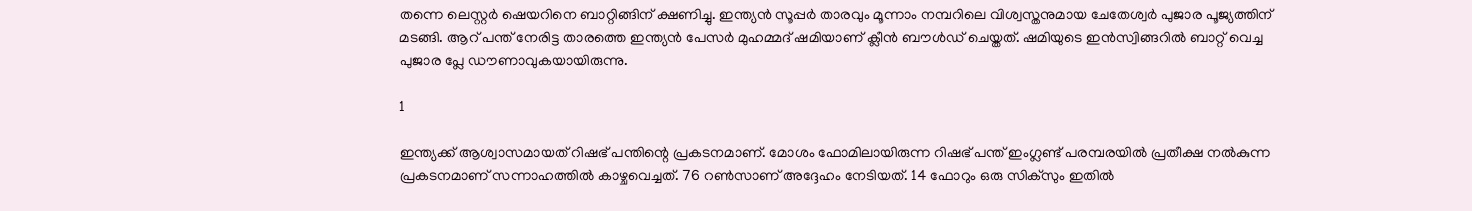തന്നെ ലെസ്റ്റര്‍ ഷെയറിനെ ബാറ്റിങ്ങിന് ക്ഷണിച്ചു. ഇന്ത്യന്‍ സൂപ്പര്‍ താരവും മൂന്നാം നമ്പറിലെ വിശ്വസ്തനുമായ ചേതേശ്വര്‍ പുജാര പൂജ്യത്തിന് മടങ്ങി. ആറ് പന്ത് നേരിട്ട താരത്തെ ഇന്ത്യന്‍ പേസര്‍ മുഹമ്മദ് ഷമിയാണ് ക്ലീന്‍ ബൗള്‍ഡ് ചെയ്തത്. ഷമിയുടെ ഇന്‍സ്വിങ്ങറില്‍ ബാറ്റ് വെച്ച പുജാര പ്ലേ ഡൗണാവുകയായിരുന്നു.

1

ഇന്ത്യക്ക് ആശ്വാസമായത് റിഷഭ് പന്തിന്റെ പ്രകടനമാണ്. മോശം ഫോമിലായിരുന്ന റിഷഭ് പന്ത് ഇംഗ്ലണ്ട് പരമ്പരയില്‍ പ്രതീക്ഷ നല്‍കുന്ന പ്രകടനമാണ് സന്നാഹത്തില്‍ കാഴ്ചവെച്ചത്. 76 റണ്‍സാണ് അദ്ദേഹം നേടിയത്. 14 ഫോറും ഒരു സിക്‌സും ഇതില്‍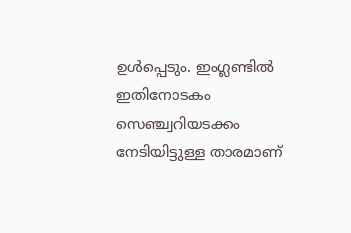ഉള്‍പ്പെടും. ഇംഗ്ലണ്ടില്‍ ഇതിനോടകം സെഞ്ച്വറിയടക്കം നേടിയിട്ടുള്ള താരമാണ്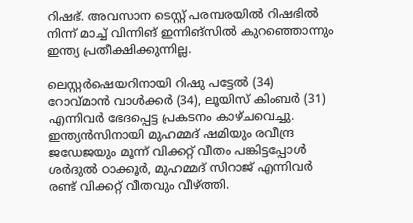റിഷഭ്. അവസാന ടെസ്റ്റ് പരമ്പരയില്‍ റിഷഭില്‍ നിന്ന് മാച്ച് വിന്നിങ് ഇന്നിങ്‌സില്‍ കുറഞ്ഞൊന്നും ഇന്ത്യ പ്രതീക്ഷിക്കുന്നില്ല.

ലെസ്റ്റര്‍ഷെയറിനായി റിഷു പട്ടേല്‍ (34) റോവ്മാന്‍ വാള്‍ക്കര്‍ (34), ലൂയിസ് കിംബര്‍ (31) എന്നിവര്‍ ഭേദപ്പെട്ട പ്രകടനം കാഴ്ചവെച്ചു. ഇന്ത്യന്‍സിനായി മുഹമ്മദ് ഷമിയും രവീന്ദ്ര ജഡേജയും മൂന്ന് വിക്കറ്റ് വീതം പങ്കിട്ടപ്പോള്‍ ശര്‍ദുല്‍ ഠാക്കൂര്‍, മുഹമ്മദ് സിറാജ് എന്നിവര്‍ രണ്ട് വിക്കറ്റ് വീതവും വീഴ്ത്തി.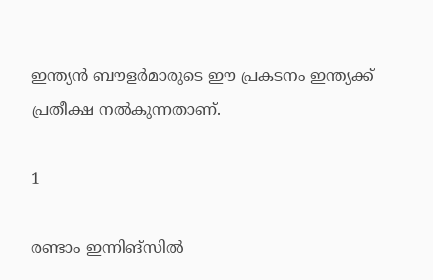ഇന്ത്യന്‍ ബൗളര്‍മാരുടെ ഈ പ്രകടനം ഇന്ത്യക്ക് പ്രതീക്ഷ നല്‍കുന്നതാണ്.

1

രണ്ടാം ഇന്നിങ്‌സില്‍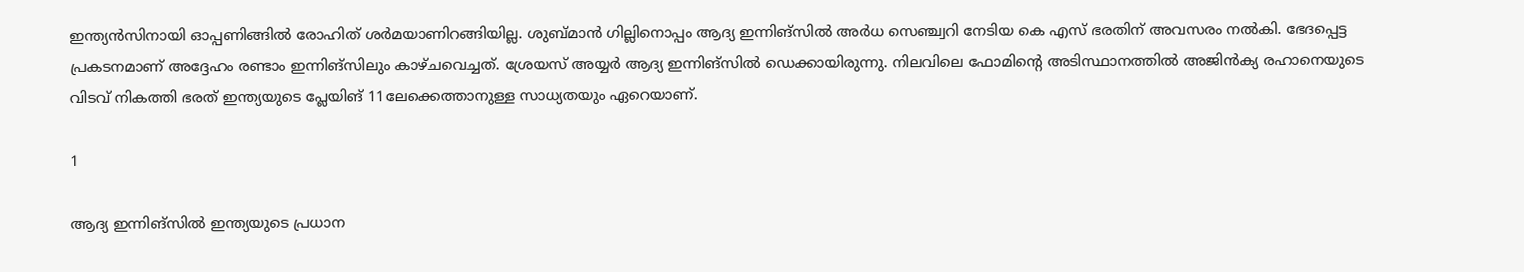ഇന്ത്യന്‍സിനായി ഓപ്പണിങ്ങില്‍ രോഹിത് ശര്‍മയാണിറങ്ങിയില്ല. ശുബ്മാന്‍ ഗില്ലിനൊപ്പം ആദ്യ ഇന്നിങ്‌സില്‍ അര്‍ധ സെഞ്ച്വറി നേടിയ കെ എസ് ഭരതിന് അവസരം നല്‍കി. ഭേദപ്പെട്ട പ്രകടനമാണ് അദ്ദേഹം രണ്ടാം ഇന്നിങ്‌സിലും കാഴ്ചവെച്ചത്. ശ്രേയസ് അയ്യര്‍ ആദ്യ ഇന്നിങ്‌സില്‍ ഡെക്കായിരുന്നു. നിലവിലെ ഫോമിന്റെ അടിസ്ഥാനത്തില്‍ അജിന്‍ക്യ രഹാനെയുടെ വിടവ് നികത്തി ഭരത് ഇന്ത്യയുടെ പ്ലേയിങ് 11ലേക്കെത്താനുള്ള സാധ്യതയും ഏറെയാണ്.

1

ആദ്യ ഇന്നിങ്‌സില്‍ ഇന്ത്യയുടെ പ്രധാന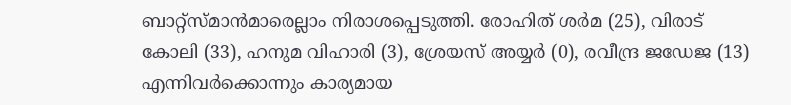ബാറ്റ്‌സ്മാന്‍മാരെല്ലാം നിരാശപ്പെടുത്തി. രോഹിത് ശര്‍മ (25), വിരാട് കോലി (33), ഹനുമ വിഹാരി (3), ശ്രേയസ് അയ്യര്‍ (0), രവീന്ദ്ര ജഡേജ (13) എന്നിവര്‍ക്കൊന്നും കാര്യമായ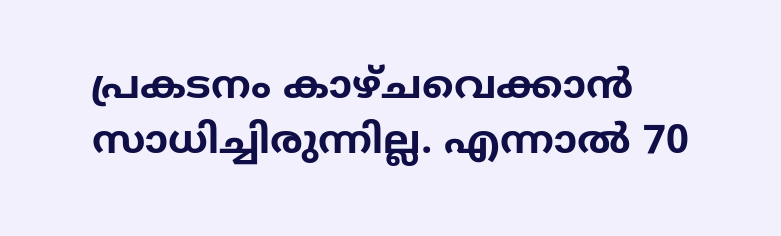പ്രകടനം കാഴ്ചവെക്കാന്‍ സാധിച്ചിരുന്നില്ല. എന്നാല്‍ 70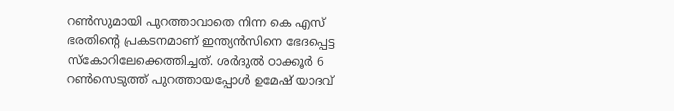റണ്‍സുമായി പുറത്താവാതെ നിന്ന കെ എസ് ഭരതിന്റെ പ്രകടനമാണ് ഇന്ത്യന്‍സിനെ ഭേദപ്പെട്ട സ്‌കോറിലേക്കെത്തിച്ചത്. ശര്‍ദുല്‍ ഠാക്കൂര്‍ 6 റണ്‍സെടുത്ത് പുറത്തായപ്പോള്‍ ഉമേഷ് യാദവ്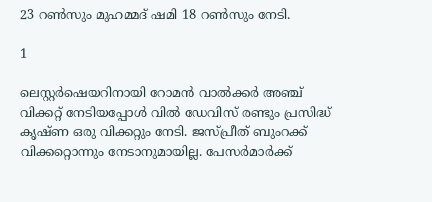23 റണ്‍സും മുഹമ്മദ് ഷമി 18 റണ്‍സും നേടി.

1

ലെസ്റ്റര്‍ഷെയറിനായി റോമന്‍ വാല്‍ക്കര്‍ അഞ്ച് വിക്കറ്റ് നേടിയപ്പോള്‍ വില്‍ ഡേവിസ് രണ്ടും പ്രസിദ്ധ് കൃഷ്ണ ഒരു വിക്കറ്റും നേടി. ജസ്പ്രീത് ബുംറക്ക് വിക്കറ്റൊന്നും നേടാനുമായില്ല. പേസര്‍മാര്‍ക്ക്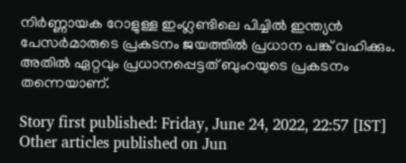നിര്‍ണ്ണായക റോളുള്ള ഇംഗ്ലണ്ടിലെ പിച്ചില്‍ ഇന്ത്യന്‍ പേസര്‍മാരുടെ പ്രകടനം ജയത്തില്‍ പ്രധാന പങ്ക് വഹിക്കും. അതില്‍ ഏറ്റവും പ്രധാനപ്പെട്ടത് ബുംറയുടെ പ്രകടനം തന്നെയാണ്.

Story first published: Friday, June 24, 2022, 22:57 [IST]
Other articles published on Jun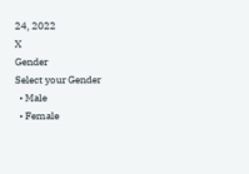24, 2022
X
Gender
Select your Gender
  • Male
  • Female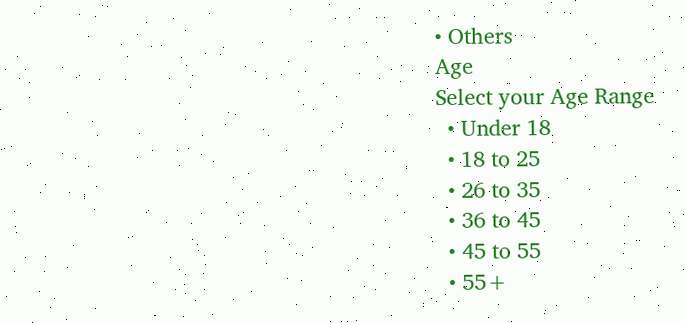• Others
Age
Select your Age Range
  • Under 18
  • 18 to 25
  • 26 to 35
  • 36 to 45
  • 45 to 55
  • 55+